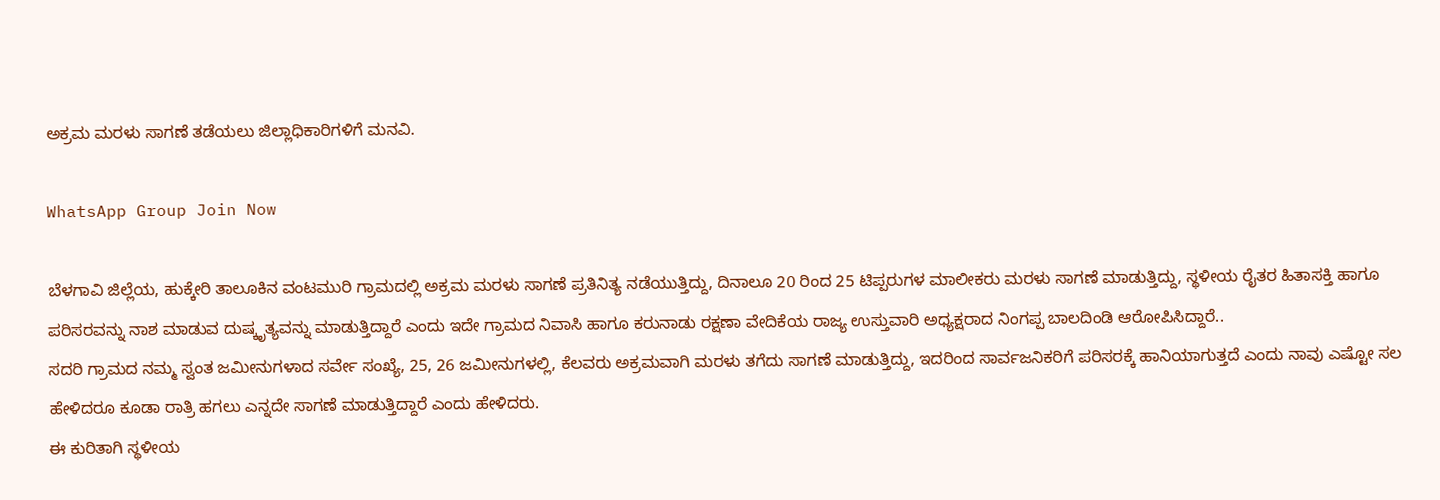ಅಕ್ರಮ ಮರಳು ಸಾಗಣೆ ತಡೆಯಲು ಜಿಲ್ಲಾಧಿಕಾರಿಗಳಿಗೆ ಮನವಿ.

WhatsApp Group Join Now

ಬೆಳಗಾವಿ ಜಿಲ್ಲೆಯ, ಹುಕ್ಕೇರಿ ತಾಲೂಕಿನ ವಂಟಮುರಿ ಗ್ರಾಮದಲ್ಲಿ ಅಕ್ರಮ ಮರಳು ಸಾಗಣೆ ಪ್ರತಿನಿತ್ಯ ನಡೆಯುತ್ತಿದ್ದು, ದಿನಾಲೂ 20 ರಿಂದ 25 ಟಿಪ್ಪರುಗಳ ಮಾಲೀಕರು ಮರಳು ಸಾಗಣೆ ಮಾಡುತ್ತಿದ್ದು, ಸ್ಥಳೀಯ ರೈತರ ಹಿತಾಸಕ್ತಿ ಹಾಗೂ ಪರಿಸರವನ್ನು ನಾಶ ಮಾಡುವ ದುಷ್ಕೃತ್ಯವನ್ನು ಮಾಡುತ್ತಿದ್ದಾರೆ ಎಂದು ಇದೇ ಗ್ರಾಮದ ನಿವಾಸಿ ಹಾಗೂ ಕರುನಾಡು ರಕ್ಷಣಾ ವೇದಿಕೆಯ ರಾಜ್ಯ ಉಸ್ತುವಾರಿ ಅಧ್ಯಕ್ಷರಾದ ನಿಂಗಪ್ಪ ಬಾಲದಿಂಡಿ ಆರೋಪಿಸಿದ್ದಾರೆ..
ಸದರಿ ಗ್ರಾಮದ ನಮ್ಮ ಸ್ವಂತ ಜಮೀನುಗಳಾದ ಸರ್ವೇ ಸಂಖ್ಯೆ, 25, 26 ಜಮೀನುಗಳಲ್ಲಿ, ಕೆಲವರು ಅಕ್ರಮವಾಗಿ ಮರಳು ತಗೆದು ಸಾಗಣೆ ಮಾಡುತ್ತಿದ್ದು, ಇದರಿಂದ ಸಾರ್ವಜನಿಕರಿಗೆ ಪರಿಸರಕ್ಕೆ ಹಾನಿಯಾಗುತ್ತದೆ ಎಂದು ನಾವು ಎಷ್ಟೋ ಸಲ ಹೇಳಿದರೂ ಕೂಡಾ ರಾತ್ರಿ ಹಗಲು ಎನ್ನದೇ ಸಾಗಣೆ ಮಾಡುತ್ತಿದ್ದಾರೆ ಎಂದು ಹೇಳಿದರು.
ಈ ಕುರಿತಾಗಿ ಸ್ಥಳೀಯ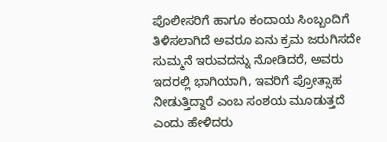ಪೊಲೀಸರಿಗೆ ಹಾಗೂ ಕಂದಾಯ ಸಿಂಬ್ಬಂದಿಗೆ ತಿಳಿಸಲಾಗಿದೆ ಅವರೂ ಏನು ಕ್ರಮ ಜರುಗಿಸದೇ ಸುಮ್ಮನೆ ಇರುವದನ್ನು ನೋಡಿದರೆ, ಅವರು ಇದರಲ್ಲಿ ಭಾಗಿಯಾಗಿ, ಇವರಿಗೆ ಪ್ರೋತ್ಸಾಹ ನೀಡುತ್ತಿದ್ದಾರೆ ಎಂಬ ಸಂಶಯ ಮೂಡುತ್ತದೆ ಎಂದು ಹೇಳಿದರು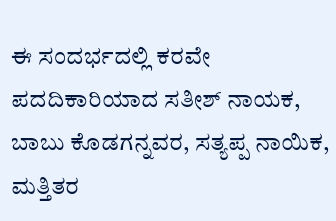ಈ ಸಂದರ್ಭದಲ್ಲಿ ಕರವೇ ಪದದಿಕಾರಿಯಾದ ಸತೀಶ್ ನಾಯಕ, ಬಾಬು ಕೊಡಗನ್ನವರ, ಸತ್ಯಪ್ಪ ನಾಯಿಕ, ಮತ್ತಿತರ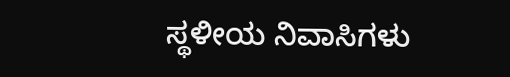ಸ್ಥಳೀಯ ನಿವಾಸಿಗಳು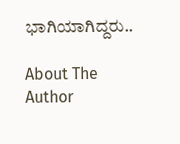ಭಾಗಿಯಾಗಿದ್ದರು..

About The Author